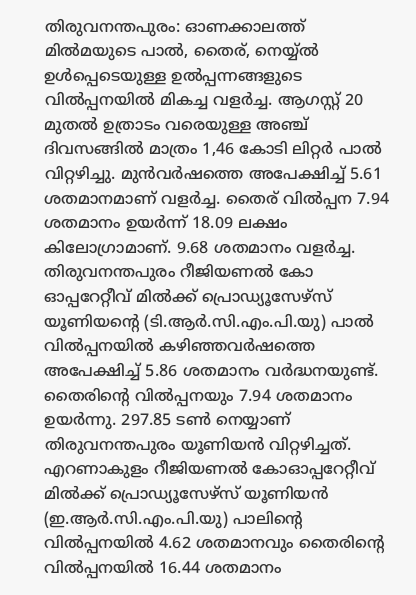തിരുവനന്തപുരം: ഓണക്കാലത്ത് മിൽമയുടെ പാൽ, തൈര്, നെയ്യ്ൽ ഉൾപ്പെടെയുള്ള ഉൽപ്പന്നങ്ങളുടെ വിൽപ്പനയിൽ മികച്ച വളർച്ച. ആഗസ്റ്റ് 20 മുതൽ ഉത്രാടം വരെയുള്ള അഞ്ച് ദിവസങ്ങിൽ മാത്രം 1,46 കോടി ലിറ്റർ പാൽ വിറ്റഴിച്ചു. മുൻവർഷത്തെ അപേക്ഷിച്ച് 5.61 ശതമാനമാണ് വളർച്ച. തൈര് വിൽപ്പന 7.94 ശതമാനം ഉയർന്ന് 18.09 ലക്ഷം കിലോഗ്രാമാണ്. 9.68 ശതമാനം വളർച്ച.
തിരുവനന്തപുരം റീജിയണൽ കോ ഓപ്പറേറ്റീവ് മിൽക്ക് പ്രൊഡ്യൂസേഴ്സ് യൂണിയന്റെ (ടി.ആർ.സി.എം.പി.യു) പാൽ വിൽപ്പനയിൽ കഴിഞ്ഞവർഷത്തെ അപേക്ഷിച്ച് 5.86 ശതമാനം വർദ്ധനയുണ്ട്. തൈരിന്റെ വിൽപ്പനയും 7.94 ശതമാനം ഉയർന്നു. 297.85 ടൺ നെയ്യാണ് തിരുവനന്തപുരം യൂണിയൻ വിറ്റഴിച്ചത്.
എറണാകുളം റീജിയണൽ കോഓപ്പറേറ്റീവ് മിൽക്ക് പ്രൊഡ്യൂസേഴ്സ് യൂണിയൻ (ഇ.ആർ.സി.എം.പി.യു) പാലിന്റെ വിൽപ്പനയിൽ 4.62 ശതമാനവും തൈരിന്റെ വിൽപ്പനയിൽ 16.44 ശതമാനം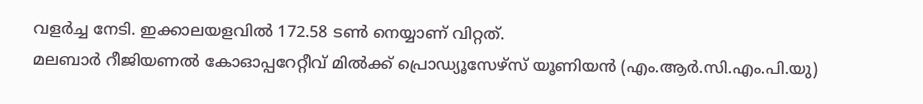വളർച്ച നേടി. ഇക്കാലയളവിൽ 172.58 ടൺ നെയ്യാണ് വിറ്റത്.
മലബാർ റീജിയണൽ കോഓപ്പറേറ്റീവ് മിൽക്ക് പ്രൊഡ്യൂസേഴ്സ് യൂണിയൻ (എം.ആർ.സി.എം.പി.യു)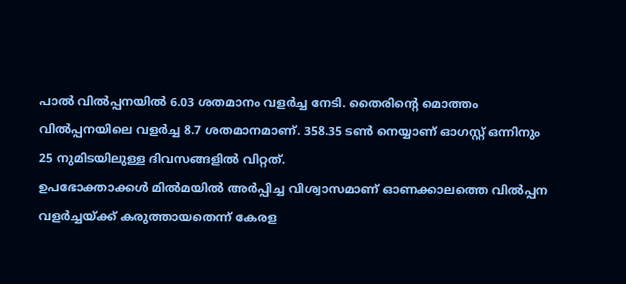പാൽ വിൽപ്പനയിൽ 6.03 ശതമാനം വളർച്ച നേടി. തൈരിന്റെ മൊത്തം വിൽപ്പനയിലെ വളർച്ച 8.7 ശതമാനമാണ്. 358.35 ടൺ നെയ്യാണ് ഓഗസ്റ്റ് ഒന്നിനും 25 നുമിടയിലുള്ള ദിവസങ്ങളിൽ വിറ്റത്.
ഉപഭോക്താക്കൾ മിൽമയിൽ അർപ്പിച്ച വിശ്വാസമാണ് ഓണക്കാലത്തെ വിൽപ്പന വളർച്ചയ്ക്ക് കരുത്തായതെന്ന് കേരള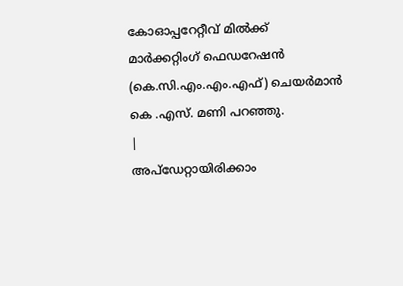കോഓപ്പറേറ്റീവ് മിൽക്ക് മാർക്കറ്റിംഗ് ഫെഡറേഷൻ (കെ.സി.എം.എം.എഫ്) ചെയർമാൻ കെ .എസ്. മണി പറഞ്ഞു.
|
അപ്ഡേറ്റായിരിക്കാം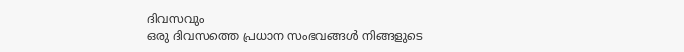ദിവസവും
ഒരു ദിവസത്തെ പ്രധാന സംഭവങ്ങൾ നിങ്ങളുടെ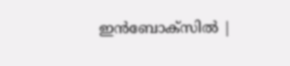ഇൻബോക്സിൽ |